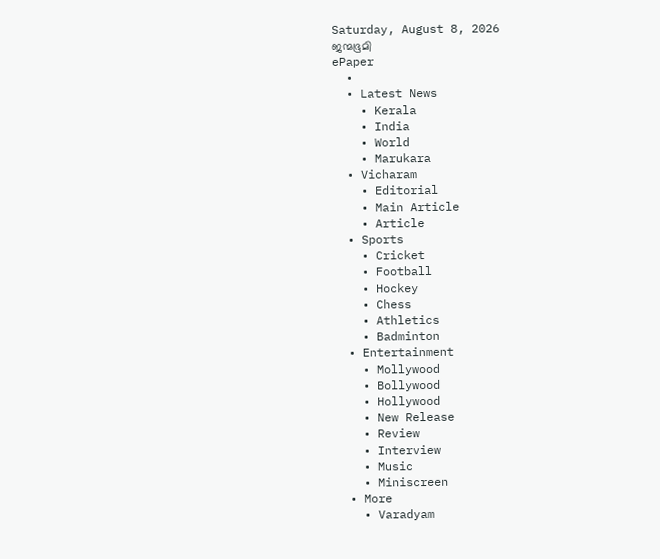Saturday, August 8, 2026
ജന്മഭൂമി
ePaper
  •
  • Latest News
    • Kerala
    • India
    • World
    • Marukara
  • Vicharam
    • Editorial
    • Main Article
    • Article
  • Sports
    • Cricket
    • Football
    • Hockey
    • Chess
    • Athletics
    • Badminton
  • Entertainment
    • Mollywood
    • Bollywood
    • Hollywood
    • New Release
    • Review
    • Interview
    • Music
    • Miniscreen
  • More
    • Varadyam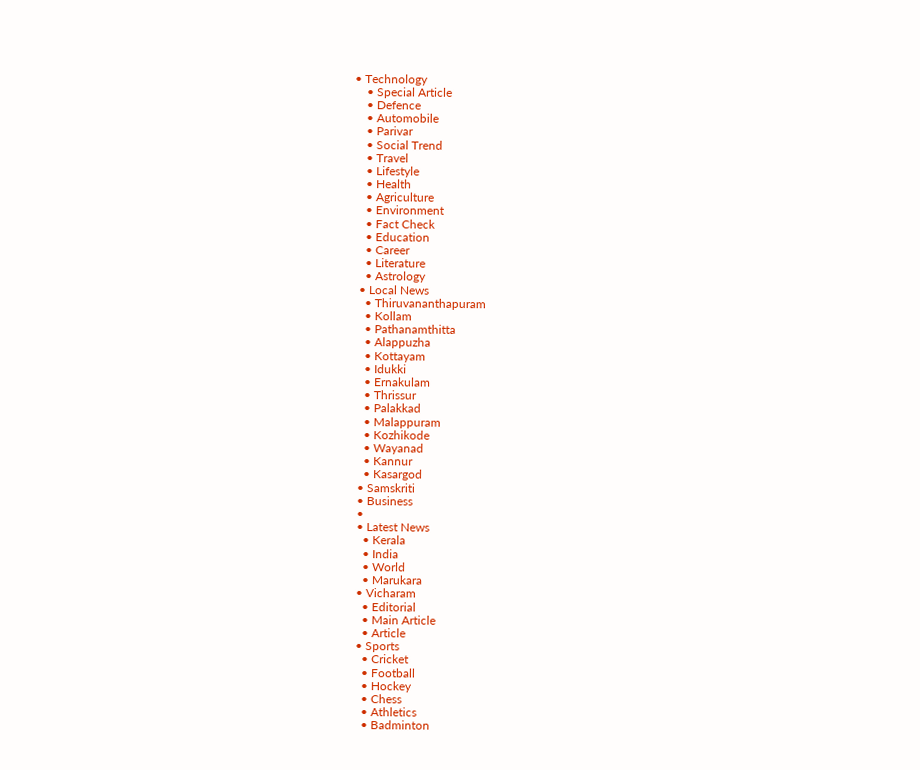• Technology
    • Special Article
    • Defence
    • Automobile
    • Parivar
    • Social Trend
    • Travel
    • Lifestyle
    • Health
    • Agriculture
    • Environment
    • Fact Check
    • Education
    • Career
    • Literature
    • Astrology
  • Local News
    • Thiruvananthapuram
    • Kollam
    • Pathanamthitta
    • Alappuzha
    • Kottayam
    • Idukki
    • Ernakulam
    • Thrissur
    • Palakkad
    • Malappuram
    • Kozhikode
    • Wayanad
    • Kannur
    • Kasargod
  • Samskriti
  • Business
  •
  • Latest News
    • Kerala
    • India
    • World
    • Marukara
  • Vicharam
    • Editorial
    • Main Article
    • Article
  • Sports
    • Cricket
    • Football
    • Hockey
    • Chess
    • Athletics
    • Badminton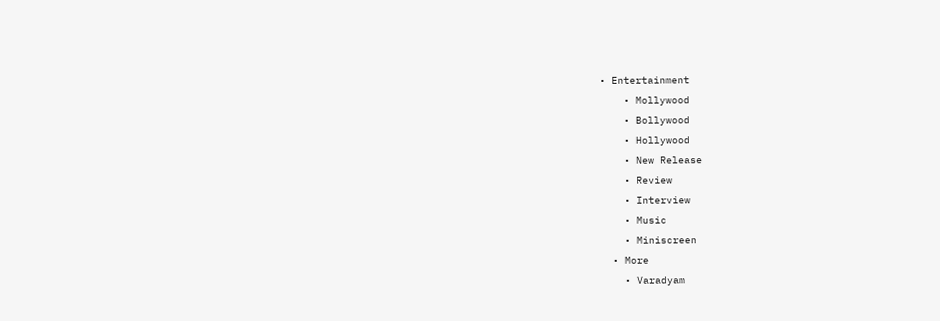• Entertainment
    • Mollywood
    • Bollywood
    • Hollywood
    • New Release
    • Review
    • Interview
    • Music
    • Miniscreen
  • More
    • Varadyam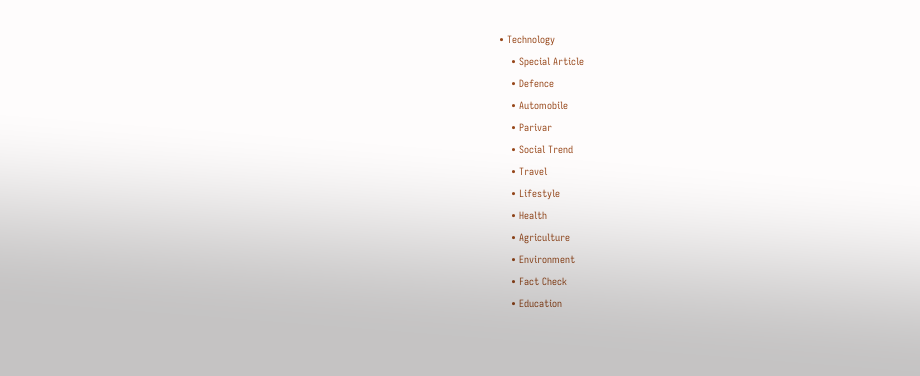• Technology
    • Special Article
    • Defence
    • Automobile
    • Parivar
    • Social Trend
    • Travel
    • Lifestyle
    • Health
    • Agriculture
    • Environment
    • Fact Check
    • Education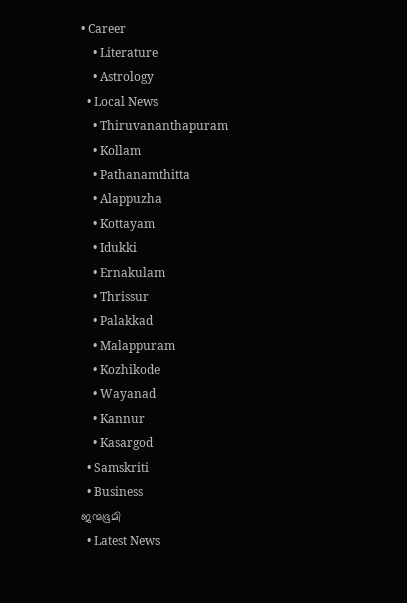• Career
    • Literature
    • Astrology
  • Local News
    • Thiruvananthapuram
    • Kollam
    • Pathanamthitta
    • Alappuzha
    • Kottayam
    • Idukki
    • Ernakulam
    • Thrissur
    • Palakkad
    • Malappuram
    • Kozhikode
    • Wayanad
    • Kannur
    • Kasargod
  • Samskriti
  • Business
ജന്മഭൂമി
  • Latest News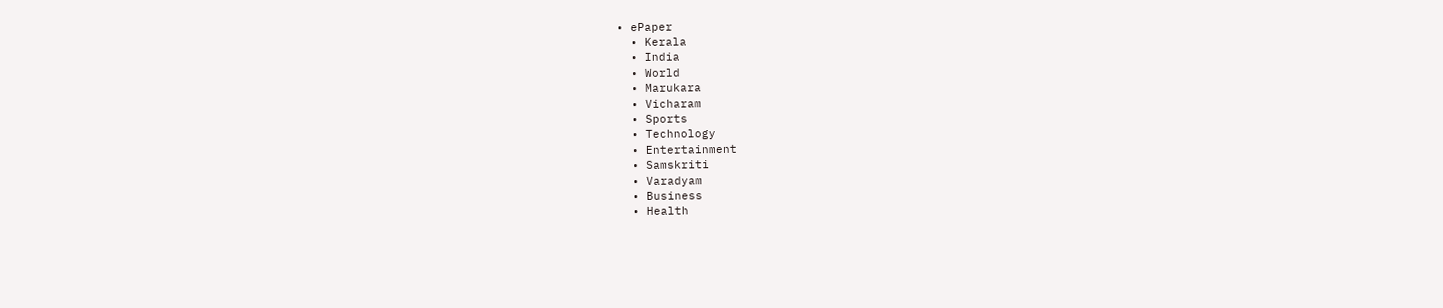• ePaper
  • Kerala
  • India
  • World
  • Marukara
  • Vicharam
  • Sports
  • Technology
  • Entertainment
  • Samskriti
  • Varadyam
  • Business
  • Health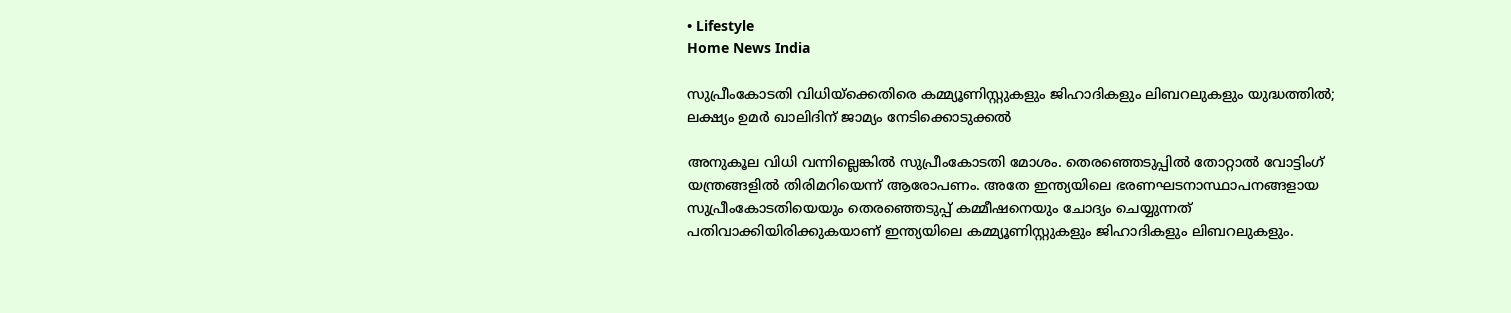• Lifestyle
Home News India

സുപ്രീംകോടതി വിധിയ്‌ക്കെതിരെ കമ്മ്യൂണിസ്റ്റുകളും ജിഹാദികളും ലിബറലുകളും യുദ്ധത്തില്‍; ലക്ഷ്യം ഉമര്‍ ഖാലിദിന് ജാമ്യം നേടിക്കൊടുക്കല്‍

അനുകൂല വിധി വന്നില്ലെങ്കില്‍ സുപ്രീംകോടതി മോശം. തെരഞ്ഞെടുപ്പില്‍ തോറ്റാല്‍ വോട്ടിംഗ് യന്ത്രങ്ങളില്‍ തിരിമറിയെന്ന് ആരോപണം. അതേ ഇന്ത്യയിലെ ഭരണഘടനാസ്ഥാപനങ്ങളായ സുപ്രീംകോടതിയെയും തെരഞ്ഞെടുപ്പ് കമ്മീഷനെയും ചോദ്യം ചെയ്യുന്നത് പതിവാക്കിയിരിക്കുകയാണ് ഇന്ത്യയിലെ കമ്മ്യൂണിസ്റ്റുകളും ജിഹാദികളും ലിബറലുകളും.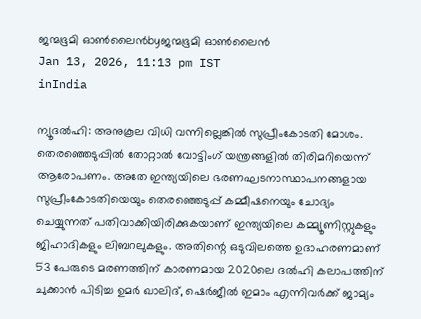ജന്മഭൂമി ഓണ്‍ലൈന്‍byജന്മഭൂമി ഓണ്‍ലൈന്‍
Jan 13, 2026, 11:13 pm IST
inIndia

ന്യൂദല്‍ഹി: അനുകൂല വിധി വന്നില്ലെങ്കില്‍ സുപ്രീംകോടതി മോശം. തെരഞ്ഞെടുപ്പില്‍ തോറ്റാല്‍ വോട്ടിംഗ് യന്ത്രങ്ങളില്‍ തിരിമറിയെന്ന് ആരോപണം. അതേ ഇന്ത്യയിലെ ഭരണഘടനാസ്ഥാപനങ്ങളായ സുപ്രീംകോടതിയെയും തെരഞ്ഞെടുപ്പ് കമ്മീഷനെയും ചോദ്യം ചെയ്യുന്നത് പതിവാക്കിയിരിക്കുകയാണ് ഇന്ത്യയിലെ കമ്മ്യൂണിസ്റ്റുകളും ജിഹാദികളും ലിബറലുകളും. അതിന്റെ ഒടുവിലത്തെ ഉദാഹരണമാണ് 53 പേരുടെ മരണത്തിന് കാരണമായ 2020ലെ ദല്‍ഹി കലാപത്തിന് ചുക്കാന്‍ പിടിച്ച ഉമര്‍ ഖാലിദ്, ഷെര്‍ജീല്‍ ഇമാം എന്നിവര്‍ക്ക് ജാമ്യം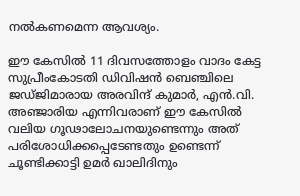നല്‍കണമെന്ന ആവശ്യം.

ഈ കേസില്‍ 11 ദിവസത്തോളം വാദം കേട്ട സുപ്രീംകോടതി ഡിവിഷന്‍ ബെഞ്ചിലെ ജഡ്ജിമാരായ അരവിന്ദ് കുമാര്‍, എന്‍.വി. അഞ്ജാരിയ എന്നിവരാണ് ഈ കേസില്‍ വലിയ ഗൂഢാലോചനയുണ്ടെന്നും അത് പരിശോധിക്കപ്പെടേണ്ടതും ഉണ്ടെന്ന് ചൂണ്ടിക്കാട്ടി ഉമര്‍ ഖാലിദിനും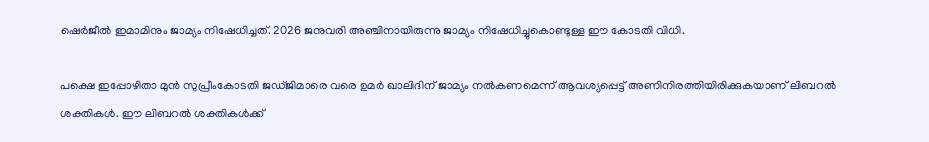ഷെര്‍ജീല്‍ ഇമാമിനും ജാമ്യം നിഷേധിച്ചത്. 2026 ജനുവരി അഞ്ചിനായിരുന്നു ജാമ്യം നിഷേധിച്ചുകൊണ്ടുള്ള ഈ കോടതി വിധി.

പക്ഷെ ഇപ്പോഴിതാ മുന്‍ സുപ്രീംകോടതി ജഡ്ജിമാരെ വരെ ഉമര്‍ ഖാലിദിന് ജാമ്യം നല്‍കണമെന്ന് ആവശ്യപ്പെട്ട് അണിനിരത്തിയിരിക്കുകയാണ് ലിബറല്‍ ശക്തികള്‍. ഈ ലിബറല്‍ ശക്തികള്‍ക്ക്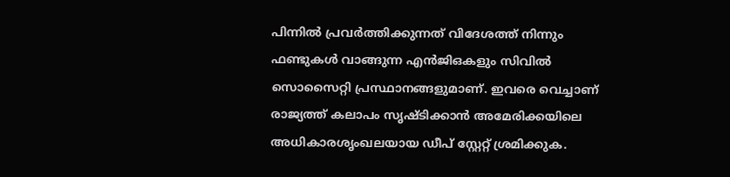പിന്നില്‍ പ്രവര്‍ത്തിക്കുന്നത് വിദേശത്ത് നിന്നും ഫണ്ടുകള്‍ വാങ്ങുന്ന എന്‍ജിഒകളും സിവില്‍ സൊസൈറ്റി പ്രസ്ഥാനങ്ങളുമാണ്. ഇവരെ വെച്ചാണ് രാജ്യത്ത് കലാപം സൃഷ്ടിക്കാന്‍ അമേരിക്കയിലെ അധികാരശൃംഖലയായ ഡീപ് സ്റ്റേറ്റ് ശ്രമിക്കുക.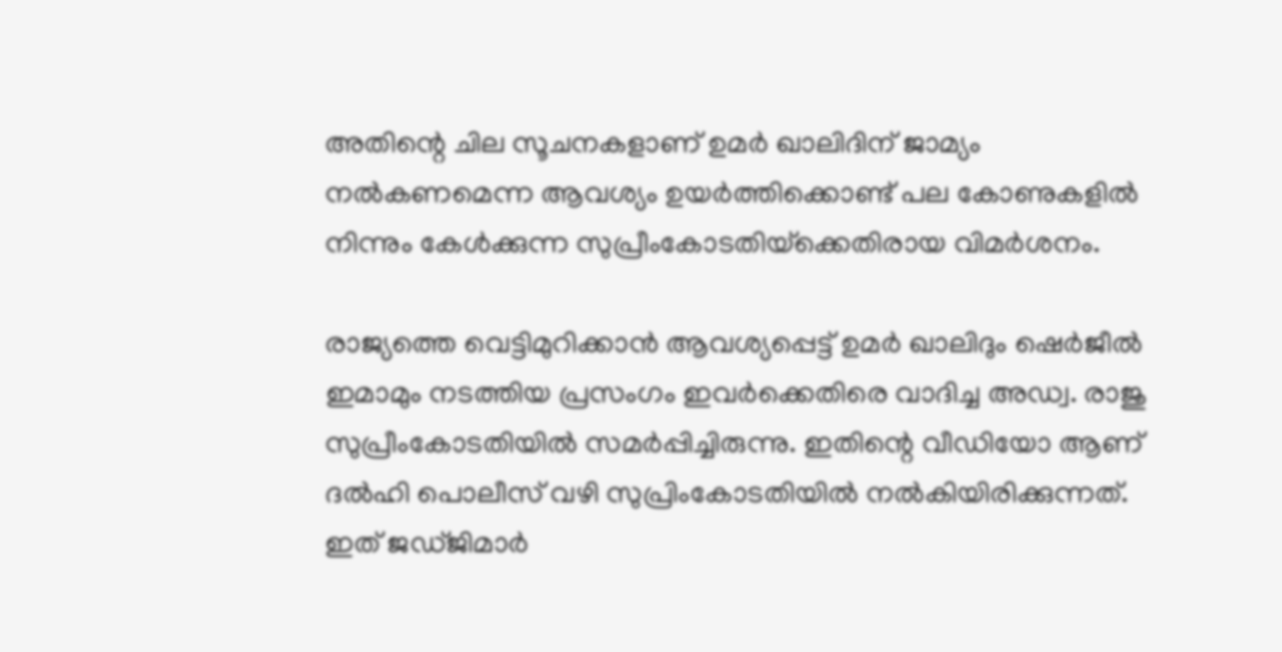അതിന്റെ ചില സൂചനകളാണ് ഉമര്‍ ഖാലിദിന് ജാമ്യം നല്‍കണമെന്ന ആവശ്യം ഉയര്‍ത്തിക്കൊണ്ട് പല കോണുകളില്‍ നിന്നും കേള്‍ക്കുന്ന സുപ്രീംകോടതിയ്‌ക്കെതിരായ വിമര്‍ശനം.

രാജ്യത്തെ വെട്ടിമുറിക്കാന്‍ ആവശ്യപ്പെട്ട് ഉമര്‍ ഖാലിദും ഷെര്‍ജീല്‍ ഇമാമും നടത്തിയ പ്രസംഗം ഇവര്‍ക്കെതിരെ വാദിച്ച അഡ്വ. രാജു സുപ്രീംകോടതിയില്‍ സമര്‍പ്പിച്ചിരുന്നു. ഇതിന്റെ വീഡിയോ ആണ് ദല്‍ഹി പൊലീസ് വഴി സുപ്രിംകോടതിയില്‍ നല്‍കിയിരിക്കുന്നത്. ഇത് ജഡ്ജിമാര്‍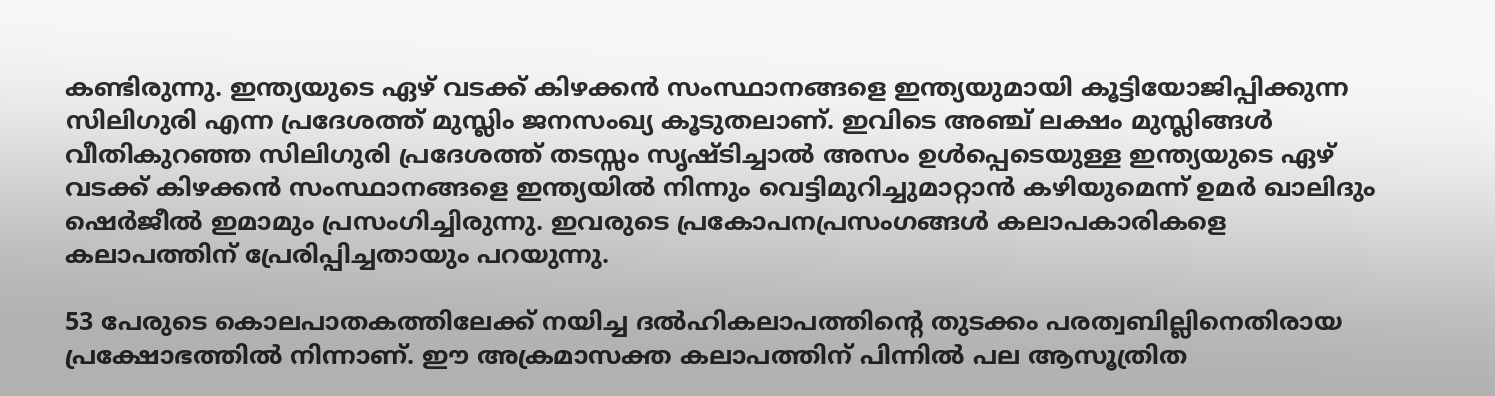കണ്ടിരുന്നു. ഇന്ത്യയുടെ ഏഴ് വടക്ക് കിഴക്കന്‍ സംസ്ഥാനങ്ങളെ ഇന്ത്യയുമായി കൂട്ടിയോജിപ്പിക്കുന്ന സിലിഗുരി എന്ന പ്രദേശത്ത് മുസ്ലിം ജനസംഖ്യ കൂടുതലാണ്. ഇവിടെ അഞ്ച് ലക്ഷം മുസ്ലിങ്ങള്‍ വീതികുറഞ്ഞ സിലിഗുരി പ്രദേശത്ത് തടസ്സം സൃഷ്ടിച്ചാല്‍ അസം ഉള്‍പ്പെടെയുള്ള ഇന്ത്യയുടെ ഏഴ് വടക്ക് കിഴക്കന്‍ സംസ്ഥാനങ്ങളെ ഇന്ത്യയില്‍ നിന്നും വെട്ടിമുറിച്ചുമാറ്റാന്‍ കഴിയുമെന്ന് ഉമര്‍ ഖാലിദും ഷെര്‍ജീല്‍ ഇമാമും പ്രസംഗിച്ചിരുന്നു. ഇവരുടെ പ്രകോപനപ്രസംഗങ്ങള്‍ കലാപകാരികളെ കലാപത്തിന് പ്രേരിപ്പിച്ചതായും പറയുന്നു.

53 പേരുടെ കൊലപാതകത്തിലേക്ക് നയിച്ച ദല്‍ഹികലാപത്തിന്റെ തുടക്കം പരത്വബില്ലിനെതിരായ പ്രക്ഷോഭത്തില്‍ നിന്നാണ്. ഈ അക്രമാസക്ത കലാപത്തിന് പിന്നില്‍ പല ആസൂത്രിത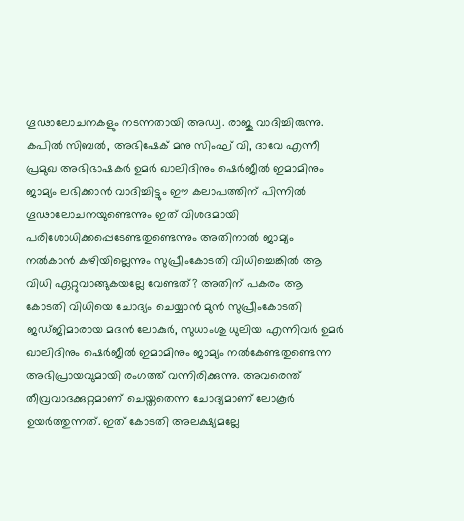ഗൂഢാലോചനകളും നടന്നതായി അഡ്വ. രാജു വാദിച്ചിരുന്നു. കപില്‍ സിബല്‍, അഭിഷേക് മനു സിംഘ് വി, ദാവേ എന്നീ പ്രമുഖ അഭിഭാഷകര്‍ ഉമര്‍ ഖാലിദിനും ഷെര്‍ജീല്‍ ഇമാമിനും ജാമ്യം ലഭിക്കാന്‍ വാദിച്ചിട്ടും ഈ കലാപത്തിന് പിന്നില്‍ ഗൂഢാലോചനയുണ്ടെന്നും ഇത് വിശദമായി പരിശോധിക്കപ്പെടേണ്ടതുണ്ടെന്നും അതിനാല്‍ ജാമ്യം നല്‍കാന്‍ കഴിയില്ലെന്നും സുപ്രീംകോടതി വിധിച്ചെങ്കില്‍ ആ വിധി ഏറ്റുവാങ്ങുകയല്ലേ വേണ്ടത്? അതിന് പകരം ആ കോടതി വിധിയെ ചോദ്യം ചെയ്യാന്‍ മുന്‍ സുപ്രീംകോടതി ജഡ്ജിമാരായ മദന്‍ ലോകുര്‍, സുധാംശു ധുലിയ എന്നിവര്‍ ഉമര്‍ ഖാലിദിനും ഷെര്‍ജീല്‍ ഇമാമിനും ജാമ്യം നല്‍കേണ്ടതുണ്ടെന്ന അഭിപ്രായവുമായി രംഗത്ത് വന്നിരിക്കുന്നു. അവരെന്ത് തീവ്രവാദക്കുറ്റമാണ് ചെയ്തതെന്ന ചോദ്യമാണ് ലോകൂര്‍ ഉയര്‍ത്തുന്നത്. ഇത് കോടതി അലക്ഷ്യമല്ലേ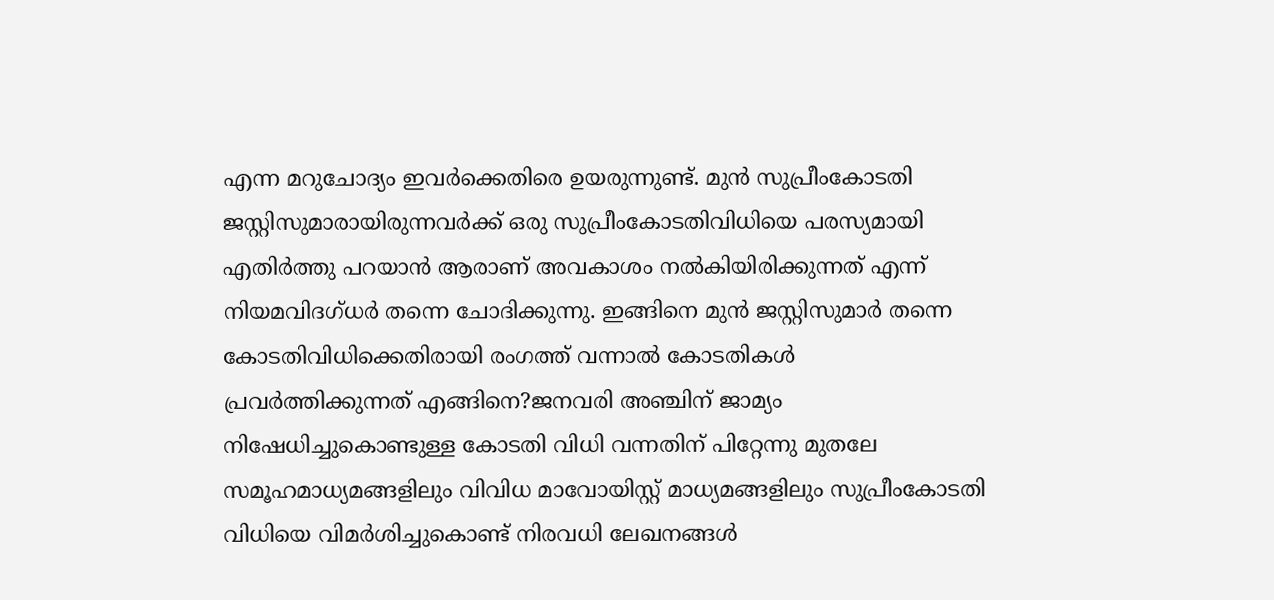എന്ന മറുചോദ്യം ഇവര്‍ക്കെതിരെ ഉയരുന്നുണ്ട്. മുന്‍ സുപ്രീംകോടതി ജസ്റ്റിസുമാരായിരുന്നവര്‍ക്ക് ഒരു സുപ്രീംകോടതിവിധിയെ പരസ്യമായി എതിര്‍ത്തു പറയാന്‍ ആരാണ് അവകാശം നല്‍കിയിരിക്കുന്നത് എന്ന് നിയമവിദഗ്ധര്‍ തന്നെ ചോദിക്കുന്നു. ഇങ്ങിനെ മുന്‍ ജസ്റ്റിസുമാര്‍ തന്നെ കോടതിവിധിക്കെതിരായി രംഗത്ത് വന്നാല്‍ കോടതികള്‍ പ്രവര്‍ത്തിക്കുന്നത് എങ്ങിനെ?ജനവരി അഞ്ചിന് ജാമ്യം നിഷേധിച്ചുകൊണ്ടുള്ള കോടതി വിധി വന്നതിന് പിറ്റേന്നു മുതലേ സമൂഹമാധ്യമങ്ങളിലും വിവിധ മാവോയിസ്റ്റ് മാധ്യമങ്ങളിലും സുപ്രീംകോടതി വിധിയെ വിമര്‍ശിച്ചുകൊണ്ട് നിരവധി ലേഖനങ്ങള്‍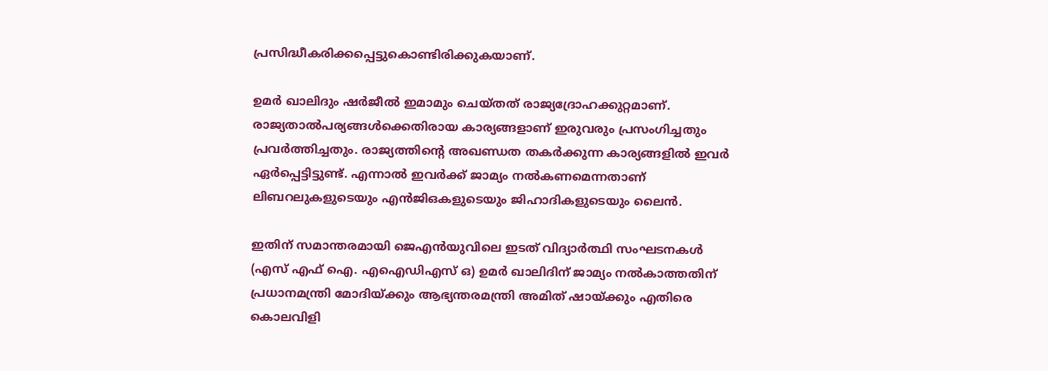പ്രസിദ്ധീകരിക്കപ്പെട്ടുകൊണ്ടിരിക്കുകയാണ്.

ഉമര്‍ ഖാലിദും ഷര്‍ജീല്‍ ഇമാമും ചെയ്തത് രാജ്യദ്രോഹക്കുറ്റമാണ്. രാജ്യതാല്‍പര്യങ്ങള്‍ക്കെതിരായ കാര്യങ്ങളാണ് ഇരുവരും പ്രസംഗിച്ചതും പ്രവര്‍ത്തിച്ചതും. രാജ്യത്തിന്റെ അഖണ്ഡത തകര്‍ക്കുന്ന കാര്യങ്ങളില്‍ ഇവര്‍ ഏര്‍പ്പെട്ടിട്ടുണ്ട്. എന്നാല്‍ ഇവര്‍ക്ക് ജാമ്യം നല്‍കണമെന്നതാണ് ലിബറലുകളുടെയും എന്‍ജിഒകളുടെയും ജിഹാദികളുടെയും ലൈന്‍.

ഇതിന് സമാന്തരമായി ജെഎന്‍യുവിലെ ഇടത് വിദ്യാര്‍ത്ഥി സംഘടനകള്‍ (എസ് എഫ് ഐ. എഐഡിഎസ് ഒ) ഉമര്‍ ഖാലിദിന് ജാമ്യം നല്‍കാത്തതിന് പ്രധാനമന്ത്രി മോദിയ്‌ക്കും ആഭ്യന്തരമന്ത്രി അമിത് ഷായ്‌ക്കും എതിരെ കൊലവിളി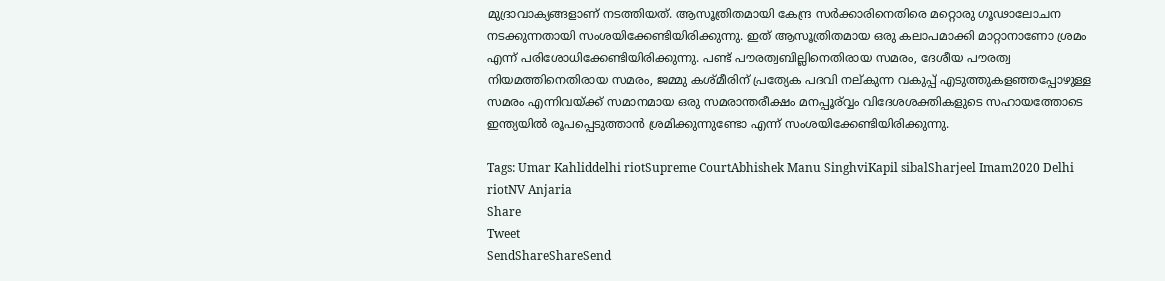മുദ്രാവാക്യങ്ങളാണ് നടത്തിയത്. ആസൂത്രിതമായി കേന്ദ്ര സര്‍ക്കാരിനെതിരെ മറ്റൊരു ഗൂഢാലോചന നടക്കുന്നതായി സംശയിക്കേണ്ടിയിരിക്കുന്നു. ഇത് ആസൂത്രിതമായ ഒരു കലാപമാക്കി മാറ്റാനാണോ ശ്രമം എന്ന് പരിശോധിക്കേണ്ടിയിരിക്കുന്നു. പണ്ട് പൗരത്വബില്ലിനെതിരായ സമരം, ദേശീയ പൗരത്വ നിയമത്തിനെതിരായ സമരം, ജമ്മു കശ്മീരിന് പ്രത്യേക പദവി നല‍്കുന്ന വകുപ്പ് എടുത്തുകളഞ്ഞപ്പോഴുള്ള സമരം എന്നിവയ്‌ക്ക് സമാനമായ ഒരു സമരാന്തരീക്ഷം മനപ്പൂര‍്‍വ്വം വിദേശശക്തികളുടെ സഹായത്തോടെ ഇന്ത്യയില്‍ രൂപപ്പെടുത്താന്‍ ശ്രമിക്കുന്നുണ്ടോ എന്ന് സംശയിക്കേണ്ടിയിരിക്കുന്നു.

Tags: Umar Kahliddelhi riotSupreme CourtAbhishek Manu SinghviKapil sibalSharjeel Imam2020 Delhi riotNV Anjaria
Share
Tweet
SendShareShareSend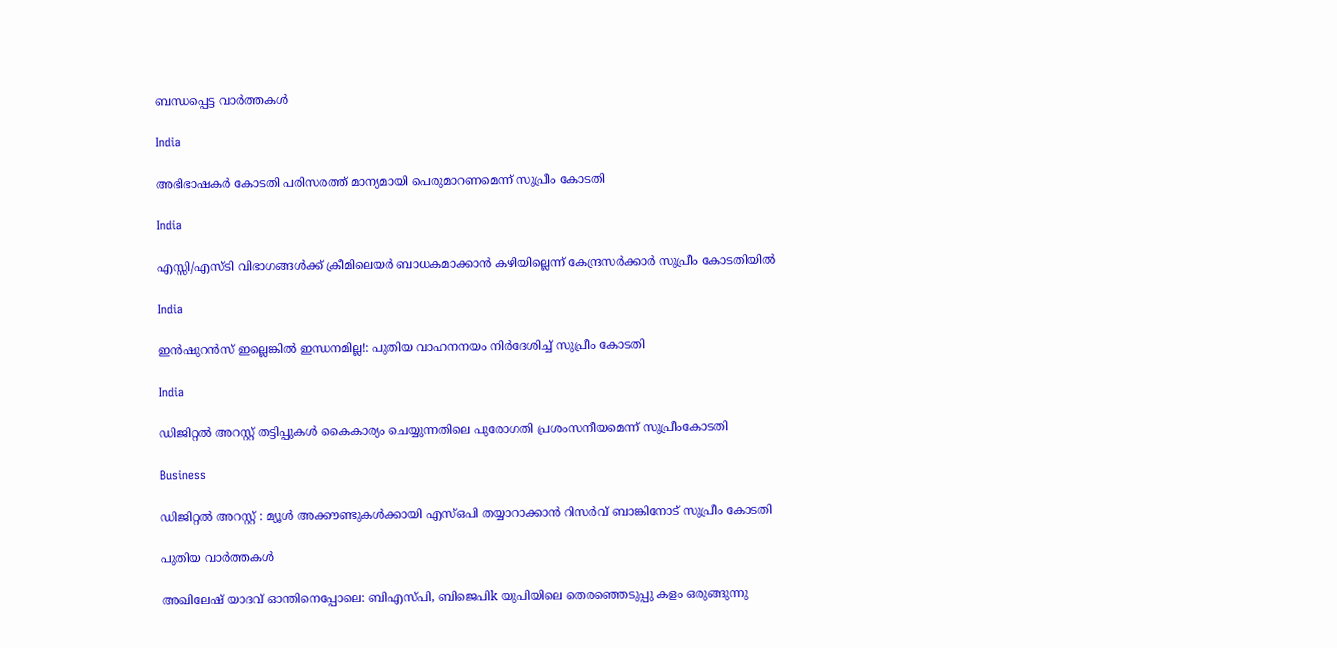ബന്ധപ്പെട്ട വാര്‍ത്തകള്‍

India

അഭിഭാഷകര്‍ കോടതി പരിസരത്ത് മാന്യമായി പെരുമാറണമെന്ന് സുപ്രീം കോടതി

India

എസ്സി/എസ്ടി വിഭാഗങ്ങള്‍ക്ക് ക്രീമിലെയര്‍ ബാധകമാക്കാന്‍ കഴിയില്ലെന്ന് കേന്ദ്രസര്‍ക്കാര്‍ സുപ്രീം കോടതിയില്‍

India

ഇന്‍ഷുറന്‍സ് ഇല്ലെങ്കില്‍ ഇന്ധനമില്ല!: പുതിയ വാഹനനയം നിര്‍ദേശിച്ച് സുപ്രീം കോടതി

India

ഡിജിറ്റല്‍ അറസ്റ്റ് തട്ടിപ്പുകള്‍ കൈകാര്യം ചെയ്യുന്നതിലെ പുരോഗതി പ്രശംസനീയമെന്ന് സുപ്രീംകോടതി

Business

ഡിജിറ്റല്‍ അറസ്റ്റ് : മ്യൂള്‍ അക്കൗണ്ടുകള്‍ക്കായി എസ്ഒപി തയ്യാറാക്കാന്‍ റിസര്‍വ് ബാങ്കിനോട് സുപ്രീം കോടതി

പുതിയ വാര്‍ത്തകള്‍

അഖിലേഷ് യാദവ് ഓന്തിനെപ്പോലെ: ബിഎസ്പി, ബിജെപിk യുപിയിലെ തെരഞ്ഞെടുപ്പു കളം ഒരുങ്ങുന്നു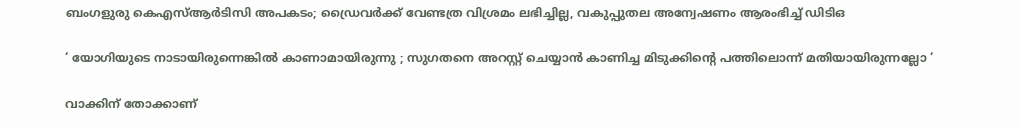ബംഗളുരു കെഎസ്ആർടിസി അപകടം; ഡ്രൈവർക്ക് വേണ്ടത്ര വിശ്രമം ലഭിച്ചില്ല, വകുപ്പുതല അന്വേഷണം ആരംഭിച്ച് ഡിടിഒ

‘ യോഗിയുടെ നാടായിരുന്നെങ്കിൽ കാണാമായിരുന്നു ; സുഗതനെ അറസ്റ്റ് ചെയ്യാൻ കാണിച്ച മിടുക്കിന്റെ പത്തിലൊന്ന് മതിയായിരുന്നല്ലോ ‘

വാക്കിന് തോക്കാണ്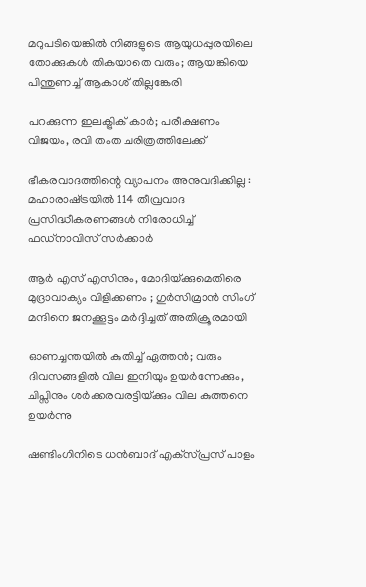മറുപടിയെങ്കിൽ നിങ്ങളുടെ ആയുധപ്പുരയിലെ തോക്കുകൾ തികയാതെ വരും; ആയങ്കിയെ പിന്തുണച്ച് ആകാശ് തില്ലങ്കേരി

പറക്കുന്ന ഇലക്ട്രിക് കാർ; പരീക്ഷണം വിജയം, രവി തംത ചരിത്രത്തിലേക്ക്

ഭീകരവാദത്തിന്റെ വ്യാപനം അനുവദിക്കില്ല : മഹാരാഷ്‌ട്രയിൽ 114 തീവ്രവാദ പ്രസിദ്ധീകരണങ്ങൾ നിരോധിച്ച് ഫഡ്‌നാവിസ് സർക്കാർ

ആർ എസ് എസിനും, മോദിയ്‌ക്കുമെതിരെ മുദ്രാവാക്യം വിളിക്കണം ; ഗുർസിമ്രാൻ സിംഗ് മന്ദിനെ ജനക്കൂട്ടം മർദ്ദിച്ചത് അതിക്രൂരമായി

ഓണച്ചന്തയില്‍ കുതിച്ച് ഏത്തന്‍; വരും ദിവസങ്ങളില്‍ വില ഇനിയും ഉയര്‍ന്നേക്കും, ചിപ്സിനും ശര്‍ക്കരവരട്ടിയ്‌ക്കും വില കുത്തനെ ഉയർന്നു

ഷണ്ടിംഗിനിടെ ധൻബാദ് എക്‌സ്പ്രസ് പാളം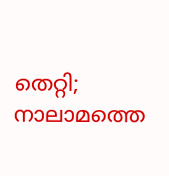തെറ്റി; നാലാമത്തെ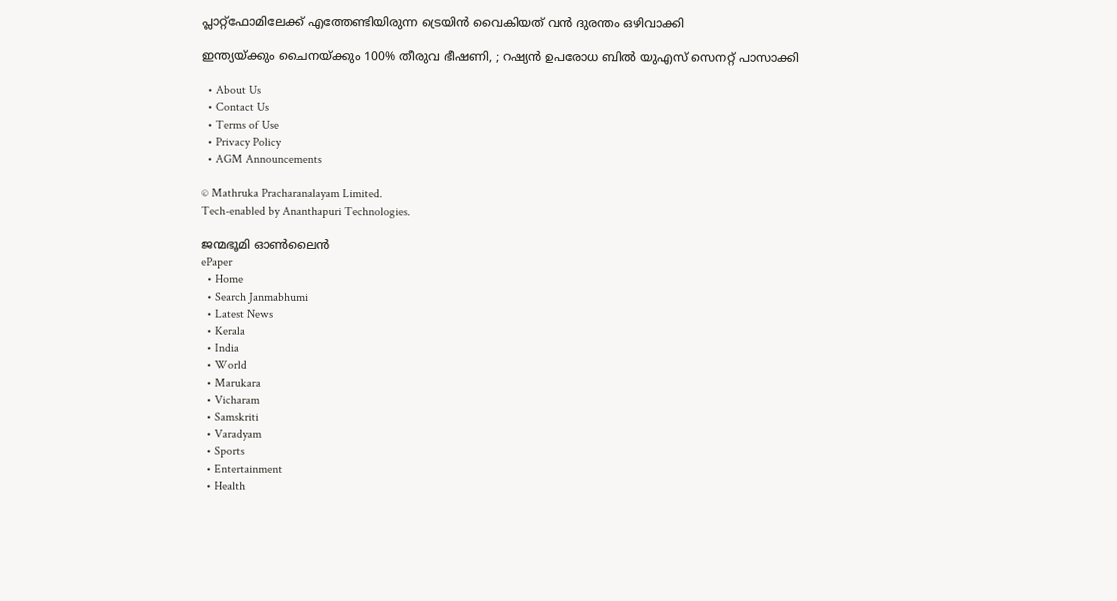പ്ലാറ്റ്ഫോമിലേക്ക് എത്തേണ്ടിയിരുന്ന ട്രെയിൻ വൈകിയത് വൻ ദുരന്തം ഒഴിവാക്കി

ഇന്ത്യയ്‌ക്കും ചൈനയ്‌ക്കും 100% തീരുവ ഭീഷണി, ; റഷ്യൻ ഉപരോധ ബിൽ യുഎസ് സെനറ്റ് പാസാക്കി

  • About Us
  • Contact Us
  • Terms of Use
  • Privacy Policy
  • AGM Announcements

© Mathruka Pracharanalayam Limited.
Tech-enabled by Ananthapuri Technologies.

ജന്മഭൂമി ഓണ്‍ലൈന്‍
ePaper
  • Home
  • Search Janmabhumi
  • Latest News
  • Kerala
  • India
  • World
  • Marukara
  • Vicharam
  • Samskriti
  • Varadyam
  • Sports
  • Entertainment
  • Health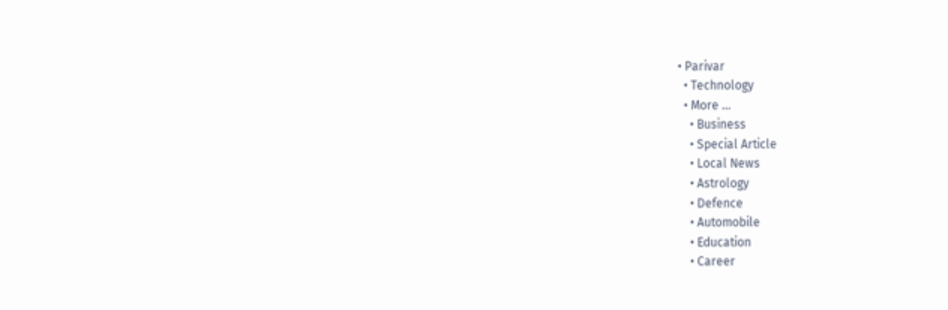• Parivar
  • Technology
  • More …
    • Business
    • Special Article
    • Local News
    • Astrology
    • Defence
    • Automobile
    • Education
    • Career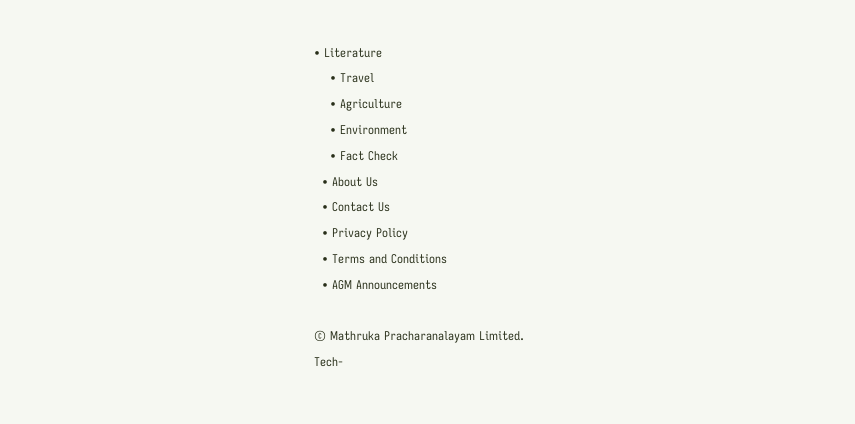• Literature
    • Travel
    • Agriculture
    • Environment
    • Fact Check
  • About Us
  • Contact Us
  • Privacy Policy
  • Terms and Conditions
  • AGM Announcements

© Mathruka Pracharanalayam Limited.
Tech-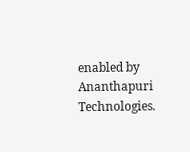enabled by Ananthapuri Technologies.